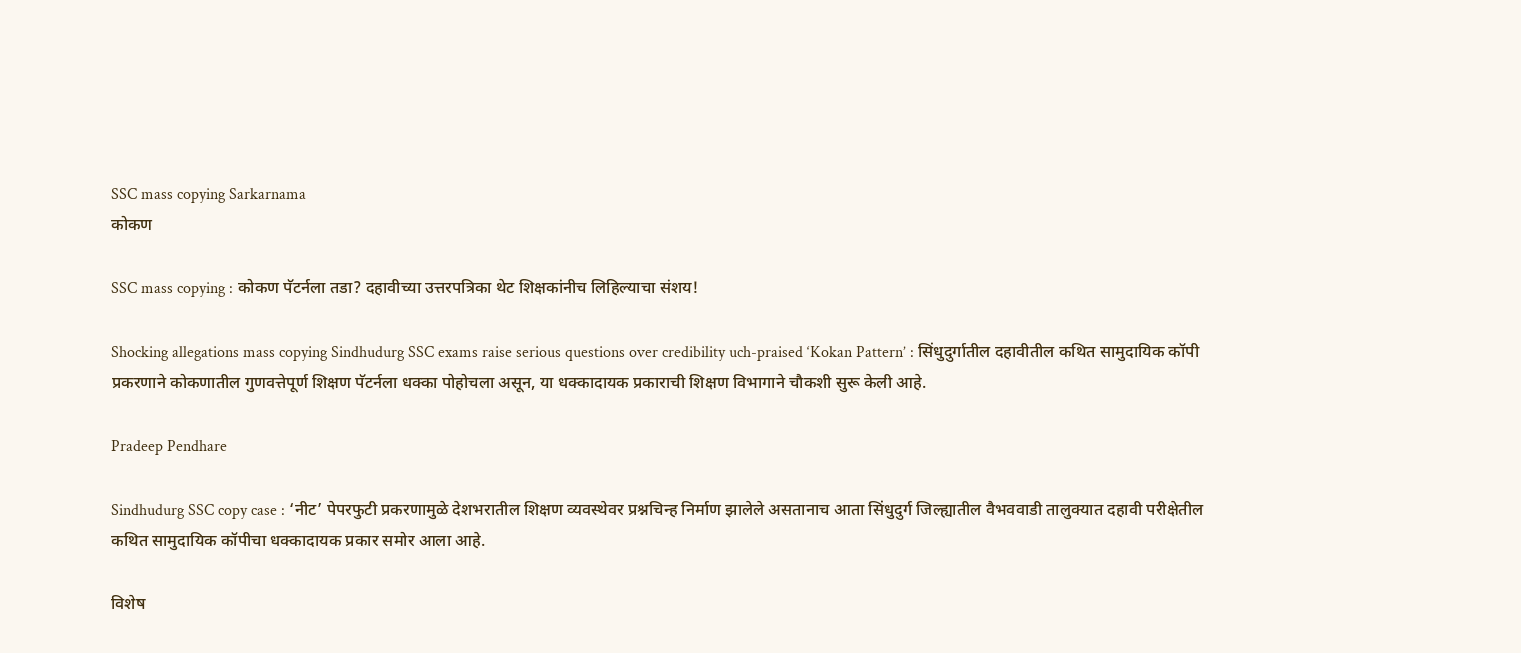SSC mass copying Sarkarnama
कोकण

SSC mass copying : कोकण पॅटर्नला तडा? दहावीच्या उत्तरपत्रिका थेट शिक्षकांनीच लिहिल्याचा संशय!

Shocking allegations mass copying Sindhudurg SSC exams raise serious questions over credibility uch-praised ‘Kokan Pattern’ : सिंधुदुर्गातील दहावीतील कथित सामुदायिक कॉपी प्रकरणाने कोकणातील गुणवत्तेपूर्ण शिक्षण पॅटर्नला धक्का पोहोचला असून, या धक्कादायक प्रकाराची शिक्षण विभागाने चौकशी सुरू केली आहे.

Pradeep Pendhare

Sindhudurg SSC copy case : ‘नीट’ पेपरफुटी प्रकरणामुळे देशभरातील शिक्षण व्यवस्थेवर प्रश्नचिन्ह निर्माण झालेले असतानाच आता सिंधुदुर्ग जिल्ह्यातील वैभववाडी तालुक्यात दहावी परीक्षेतील कथित सामुदायिक कॉपीचा धक्कादायक प्रकार समोर आला आहे.

विशेष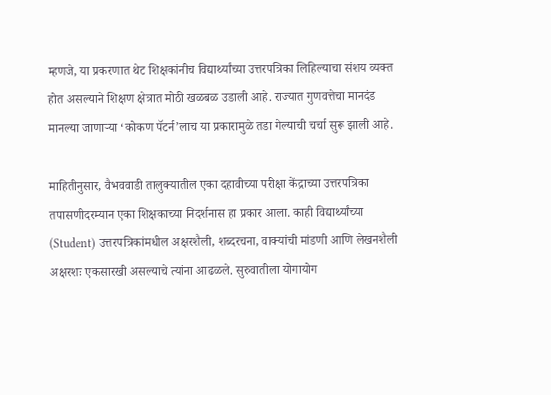म्हणजे, या प्रकरणात थेट शिक्षकांनीच विद्यार्थ्यांच्या उत्तरपत्रिका लिहिल्याचा संशय व्यक्त होत असल्याने शिक्षण क्षेत्रात मोठी खळबळ उडाली आहे. राज्यात गुणवत्तेचा मानदंड मानल्या जाणाऱ्या ‘कोकण पॅटर्न’लाच या प्रकारामुळे तडा गेल्याची चर्चा सुरू झाली आहे.

माहितीनुसार, वैभववाडी तालुक्यातील एका दहावीच्या परीक्षा केंद्राच्या उत्तरपत्रिका तपासणीदरम्यान एका शिक्षकाच्या निदर्शनास हा प्रकार आला. काही विद्यार्थ्यांच्या (Student) उत्तरपत्रिकांमधील अक्षरशैली, शब्दरचना, वाक्यांची मांडणी आणि लेखनशैली अक्षरशः एकसारखी असल्याचे त्यांना आढळले. सुरुवातीला योगायोग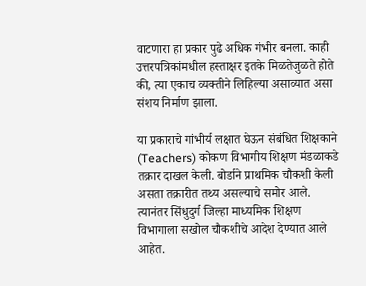वाटणारा हा प्रकार पुढे अधिक गंभीर बनला. काही उत्तरपत्रिकांमधील हस्ताक्षर इतके मिळतेजुळते होते की, त्या एकाच व्यक्तीने लिहिल्या असाव्यात असा संशय निर्माण झाला.

या प्रकाराचे गांभीर्य लक्षात घेऊन संबंधित शिक्षकाने (Teachers) कोकण विभागीय शिक्षण मंडळाकडे तक्रार दाखल केली. बोर्डाने प्राथमिक चौकशी केली असता तक्रारीत तथ्य असल्याचे समोर आले. त्यानंतर सिंधुदुर्ग जिल्हा माध्यमिक शिक्षण विभागाला सखोल चौकशीचे आदेश देण्यात आले आहेत.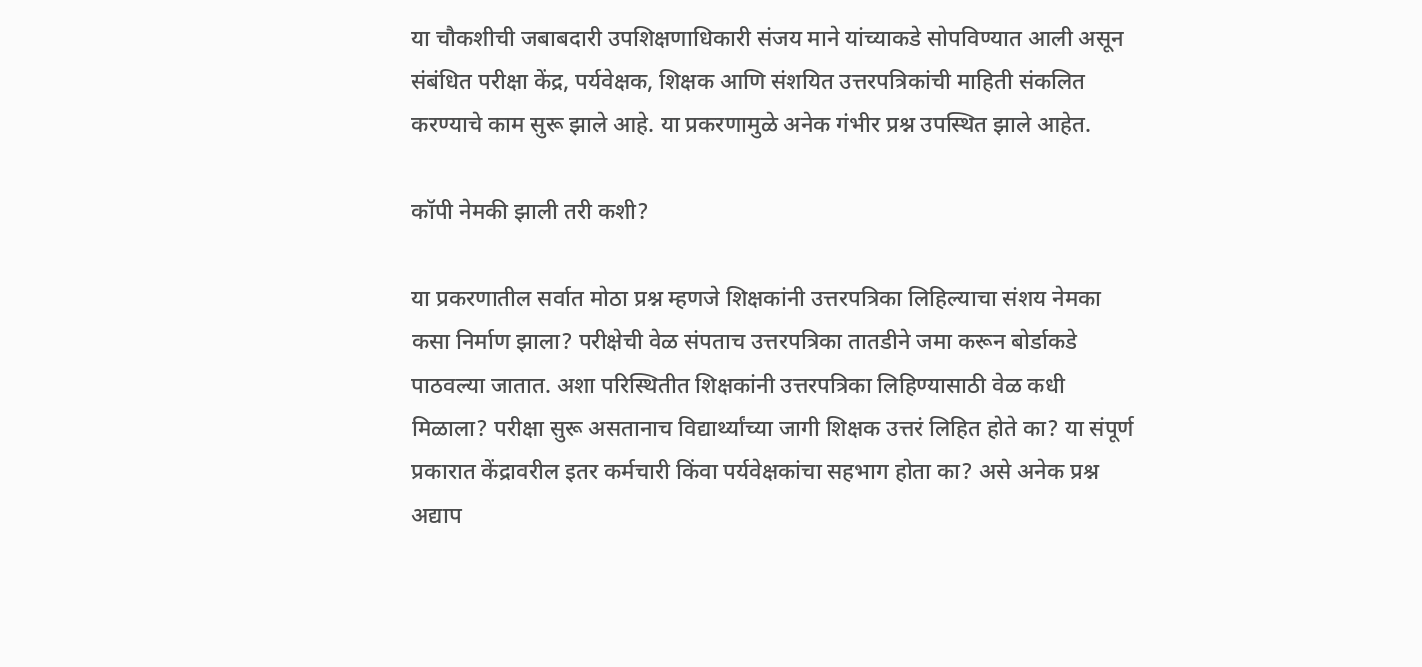या चौकशीची जबाबदारी उपशिक्षणाधिकारी संजय माने यांच्याकडे सोपविण्यात आली असून संबंधित परीक्षा केंद्र, पर्यवेक्षक, शिक्षक आणि संशयित उत्तरपत्रिकांची माहिती संकलित करण्याचे काम सुरू झाले आहे. या प्रकरणामुळे अनेक गंभीर प्रश्न उपस्थित झाले आहेत.

कॉपी नेमकी झाली तरी कशी?

या प्रकरणातील सर्वात मोठा प्रश्न म्हणजे शिक्षकांनी उत्तरपत्रिका लिहिल्याचा संशय नेमका कसा निर्माण झाला? परीक्षेची वेळ संपताच उत्तरपत्रिका तातडीने जमा करून बोर्डाकडे पाठवल्या जातात. अशा परिस्थितीत शिक्षकांनी उत्तरपत्रिका लिहिण्यासाठी वेळ कधी मिळाला? परीक्षा सुरू असतानाच विद्यार्थ्यांच्या जागी शिक्षक उत्तरं लिहित होते का? या संपूर्ण प्रकारात केंद्रावरील इतर कर्मचारी किंवा पर्यवेक्षकांचा सहभाग होता का? असे अनेक प्रश्न अद्याप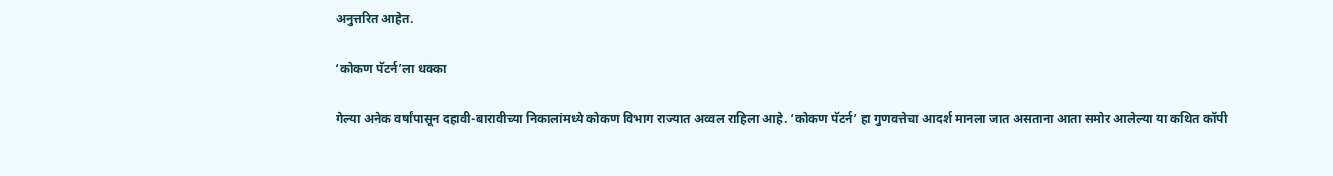अनुत्तरित आहेत.

‘कोकण पॅटर्न’ला धक्का

गेल्या अनेक वर्षांपासून दहावी-बारावीच्या निकालांमध्ये कोकण विभाग राज्यात अव्वल राहिला आहे. ‘कोकण पॅटर्न’ हा गुणवत्तेचा आदर्श मानला जात असताना आता समोर आलेल्या या कथित कॉपी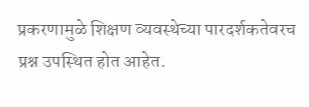प्रकरणामुळे शिक्षण व्यवस्थेच्या पारदर्शकतेवरच प्रश्न उपस्थित होत आहेत.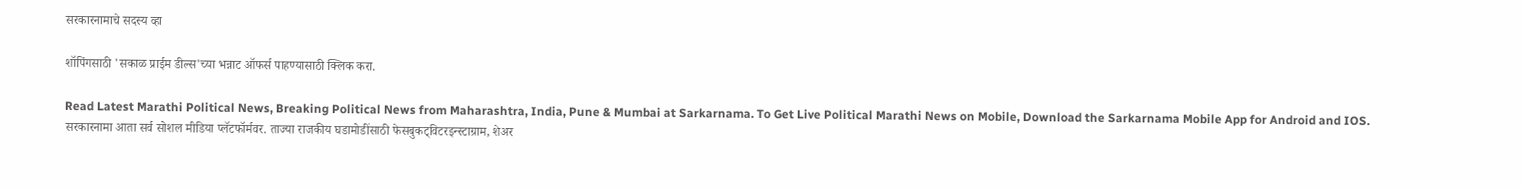सरकारनामाचे सदस्य व्हा

शॉपिंगसाठी 'सकाळ प्राईम डील्स'च्या भन्नाट ऑफर्स पाहण्यासाठी क्लिक करा.

Read Latest Marathi Political News, Breaking Political News from Maharashtra, India, Pune & Mumbai at Sarkarnama. To Get Live Political Marathi News on Mobile, Download the Sarkarnama Mobile App for Android and IOS. सरकारनामा आता सर्व सोशल मीडिया प्लॅटफॉर्मवर. ताज्या राजकीय घडामोडींसाठी फेसबुकट्विटरइन्स्टाग्राम, शेअर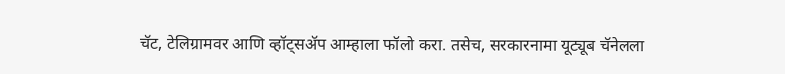चॅट, टेलिग्रामवर आणि व्हॉट्सॲप आम्हाला फॉलो करा. तसेच, सरकारनामा यूट्यूब चॅनेलला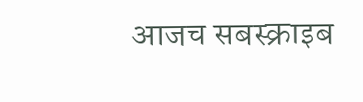आजच सबस्क्राइब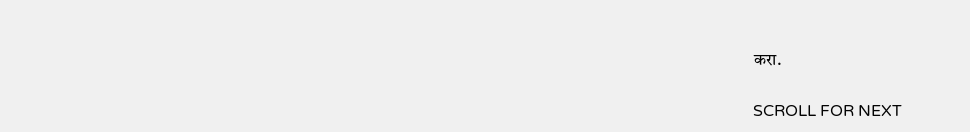करा.

SCROLL FOR NEXT